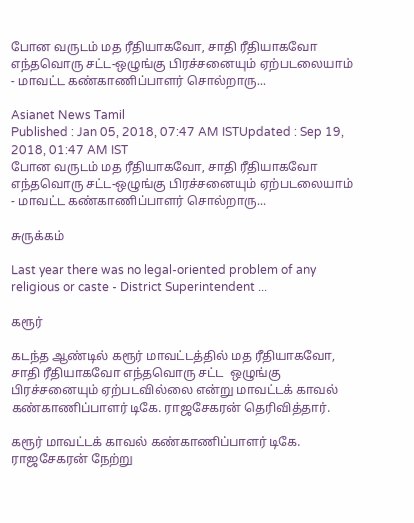போன வருடம் மத ரீதியாகவோ, சாதி ரீதியாகவோ எந்தவொரு சட்ட-ஒழுங்கு பிரச்சனையும் ஏற்படலையாம் - மாவட்ட கண்காணிப்பாளர் சொல்றாரு...

Asianet News Tamil
Published : Jan 05, 2018, 07:47 AM ISTUpdated : Sep 19, 2018, 01:47 AM IST
போன வருடம் மத ரீதியாகவோ, சாதி ரீதியாகவோ எந்தவொரு சட்ட-ஒழுங்கு பிரச்சனையும் ஏற்படலையாம் - மாவட்ட கண்காணிப்பாளர் சொல்றாரு...

சுருக்கம்

Last year there was no legal-oriented problem of any religious or caste - District Superintendent ...

கரூர்

கடந்த ஆண்டில் கரூர் மாவட்டத்தில் மத ரீதியாகவோ, சாதி ரீதியாகவோ எந்தவொரு சட்ட  ஒழுங்கு பிரச்சனையும் ஏற்படவில்லை என்று மாவட்டக் காவல் கண்காணிப்பாளர் டிகே. ராஜசேகரன் தெரிவித்தார்.

கரூர் மாவட்டக் காவல் கண்காணிப்பாளர் டிகே. ராஜசேகரன் நேற்று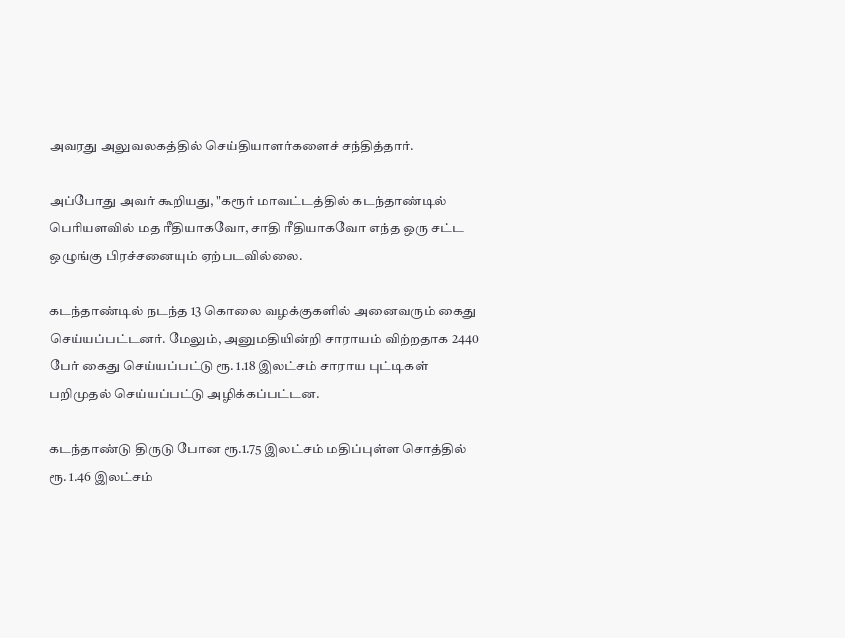அவரது அலுவலகத்தில் செய்தியாளர்களைச் சந்தித்தார்.

அப்போது அவர் கூறியது, "கரூர் மாவட்டத்தில் கடந்தாண்டில் பெரியளவில் மத ரீதியாகவோ, சாதி ரீதியாகவோ எந்த ஒரு சட்ட ஒழுங்கு பிரச்சனையும் ஏற்படவில்லை.

கடந்தாண்டில் நடந்த 13 கொலை வழக்குகளில் அனைவரும் கைது செய்யப்பட்டனர். மேலும், அனுமதியின்றி சாராயம் விற்றதாக 2440 பேர் கைது செய்யப்பட்டு ரூ. 1.18 இலட்சம் சாராய புட்டிகள் பறிமுதல் செய்யப்பட்டு அழிக்கப்பட்டன.

கடந்தாண்டு திருடு போன ரூ.1.75 இலட்சம் மதிப்புள்ள சொத்தில் ரூ. 1.46 இலட்சம்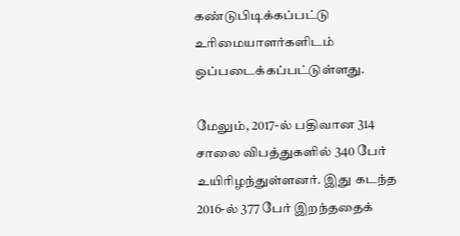கண்டுபிடிக்கப்பட்டு உரிமையாளர்களிடம் ஒப்படைக்கப்பட்டுள்ளது.

மேலும், 2017-ல் பதிவான 314 சாலை விபத்துகளில் 340 பேர் உயிரிழந்துள்ளனர். இது கடந்த 2016-ல் 377 பேர் இறந்ததைக்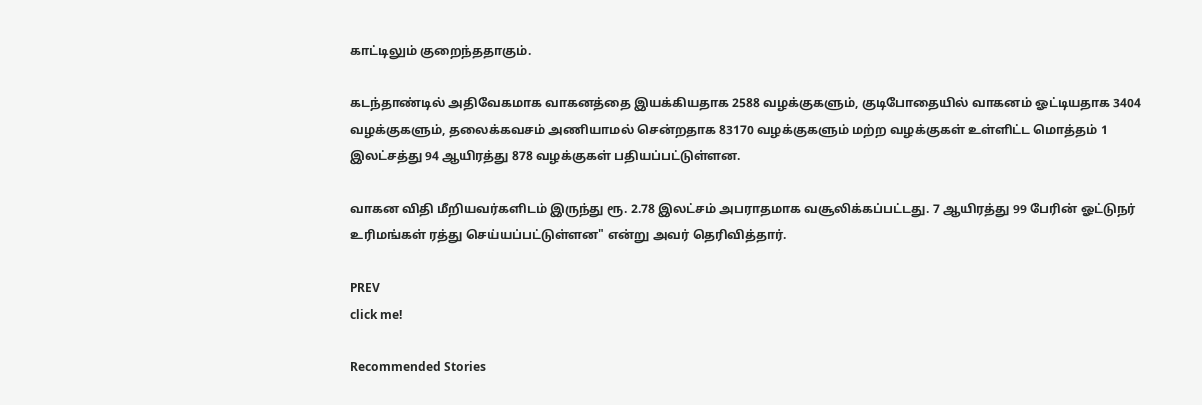காட்டிலும் குறைந்ததாகும்.

கடந்தாண்டில் அதிவேகமாக வாகனத்தை இயக்கியதாக 2588 வழக்குகளும், குடிபோதையில் வாகனம் ஓட்டியதாக 3404 வழக்குகளும், தலைக்கவசம் அணியாமல் சென்றதாக 83170 வழக்குகளும் மற்ற வழக்குகள் உள்ளிட்ட மொத்தம் 1 இலட்சத்து 94 ஆயிரத்து 878 வழக்குகள் பதியப்பட்டுள்ளன.

வாகன விதி மீறியவர்களிடம் இருந்து ரூ. 2.78 இலட்சம் அபராதமாக வசூலிக்கப்பட்டது. 7 ஆயிரத்து 99 பேரின் ஓட்டுநர் உரிமங்கள் ரத்து செய்யப்பட்டுள்ளன" என்று அவர் தெரிவித்தார்.

PREV
click me!

Recommended Stories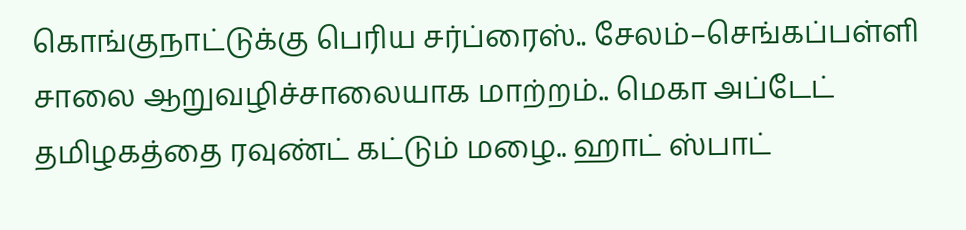கொங்குநாட்டுக்கு பெரிய சர்ப்ரைஸ்.. சேலம்–செங்கப்பள்ளி சாலை ஆறுவழிச்சாலையாக மாற்றம்.. மெகா அப்டேட்
தமிழகத்தை ரவுண்ட் கட்டும் மழை.. ஹாட் ஸ்பாட்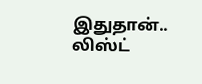இதுதான்.. லிஸ்ட்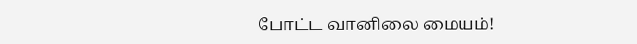போட்ட வானிலை மையம்!